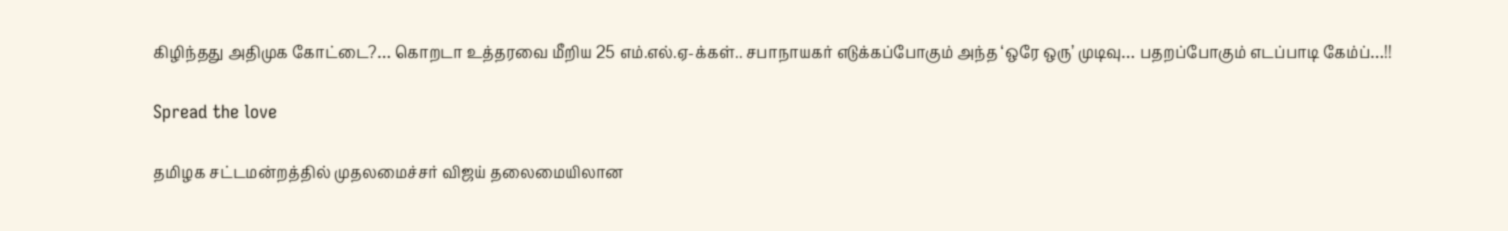கிழிந்தது அதிமுக கோட்டை?… கொறடா உத்தரவை மீறிய 25 எம்.எல்.ஏ-க்கள்.. சபாநாயகர் எடுக்கப்போகும் அந்த ‘ஒரே ஒரு’ முடிவு… பதறப்போகும் எடப்பாடி கேம்ப்…!!

Spread the love

தமிழக சட்டமன்றத்தில் முதலமைச்சர் விஜய் தலைமையிலான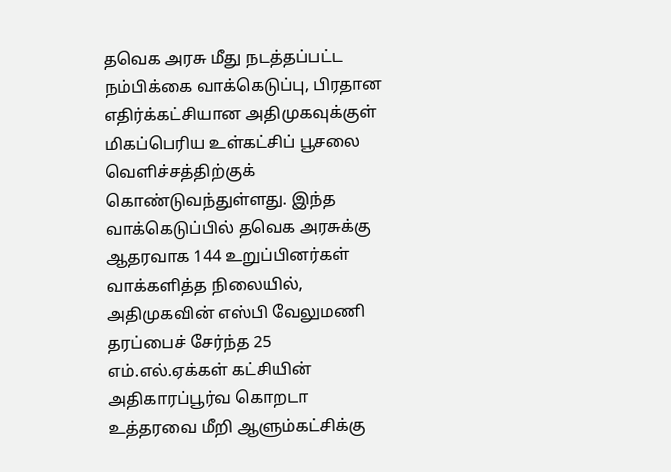தவெக அரசு மீது நடத்தப்பட்ட நம்பிக்கை வாக்கெடுப்பு, பிரதான எதிர்க்கட்சியான அதிமுகவுக்குள் மிகப்பெரிய உள்கட்சிப் பூசலை வெளிச்சத்திற்குக் கொண்டுவந்துள்ளது. இந்த வாக்கெடுப்பில் தவெக அரசுக்கு ஆதரவாக 144 உறுப்பினர்கள் வாக்களித்த நிலையில், அதிமுகவின் எஸ்பி வேலுமணி தரப்பைச் சேர்ந்த 25 எம்.எல்.ஏக்கள் கட்சியின் அதிகாரப்பூர்வ கொறடா உத்தரவை மீறி ஆளும்கட்சிக்கு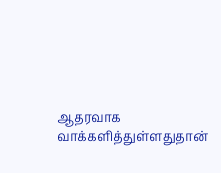ஆதரவாக வாக்களித்துள்ளதுதான்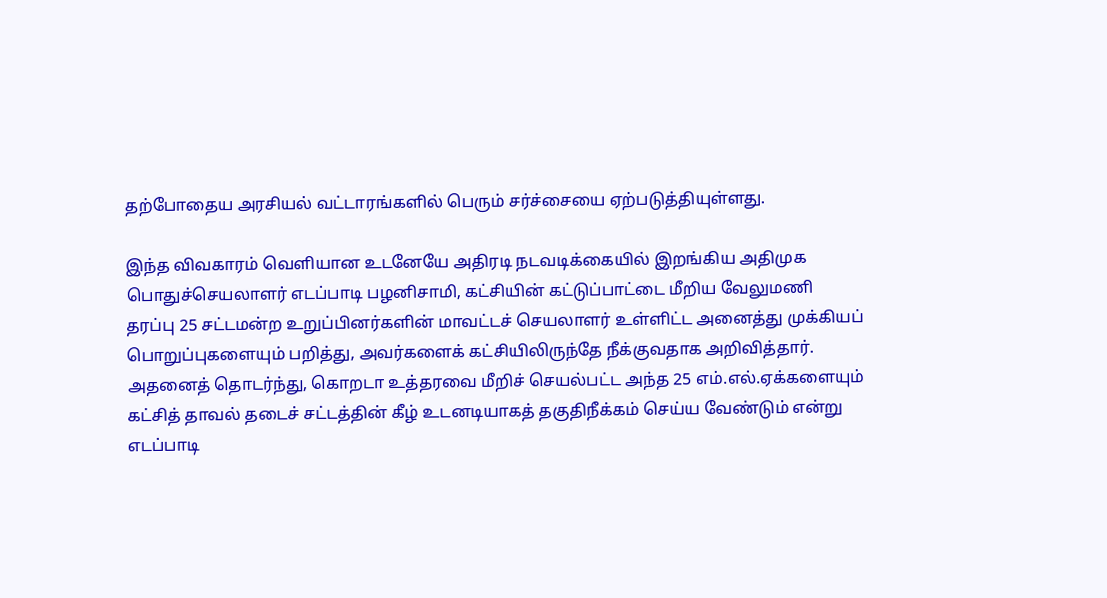தற்போதைய அரசியல் வட்டாரங்களில் பெரும் சர்ச்சையை ஏற்படுத்தியுள்ளது.

இந்த விவகாரம் வெளியான உடனேயே அதிரடி நடவடிக்கையில் இறங்கிய அதிமுக பொதுச்செயலாளர் எடப்பாடி பழனிசாமி, கட்சியின் கட்டுப்பாட்டை மீறிய வேலுமணி தரப்பு 25 சட்டமன்ற உறுப்பினர்களின் மாவட்டச் செயலாளர் உள்ளிட்ட அனைத்து முக்கியப் பொறுப்புகளையும் பறித்து, அவர்களைக் கட்சியிலிருந்தே நீக்குவதாக அறிவித்தார். அதனைத் தொடர்ந்து, கொறடா உத்தரவை மீறிச் செயல்பட்ட அந்த 25 எம்.எல்.ஏக்களையும் கட்சித் தாவல் தடைச் சட்டத்தின் கீழ் உடனடியாகத் தகுதிநீக்கம் செய்ய வேண்டும் என்று எடப்பாடி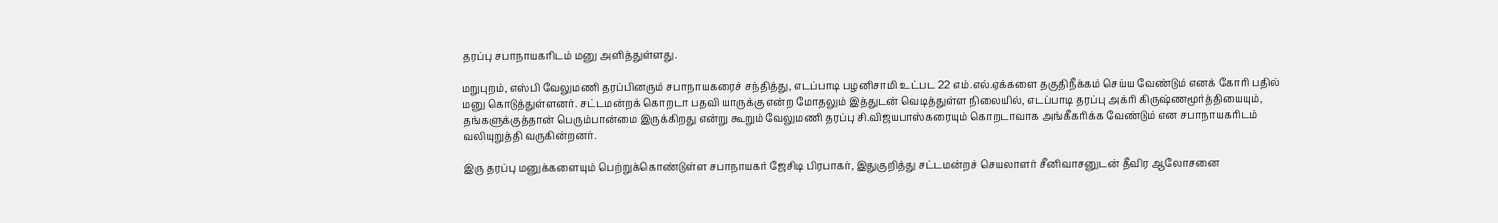தரப்பு சபாநாயகரிடம் மனு அளித்துள்ளது.

மறுபுறம், எஸ்பி வேலுமணி தரப்பினரும் சபாநாயகரைச் சந்தித்து, எடப்பாடி பழனிசாமி உட்பட 22 எம்.எல்.ஏக்களை தகுதிநீக்கம் செய்ய வேண்டும் எனக் கோரி பதில் மனு கொடுத்துள்ளனர். சட்டமன்றக் கொறடா பதவி யாருக்கு என்ற மோதலும் இத்துடன் வெடித்துள்ள நிலையில், எடப்பாடி தரப்பு அக்ரி கிருஷ்ணமூர்த்தியையும், தங்களுக்குத்தான் பெரும்பான்மை இருக்கிறது என்று கூறும் வேலுமணி தரப்பு சி.விஜயபாஸ்கரையும் கொறடாவாக அங்கீகரிக்க வேண்டும் என சபாநாயகரிடம் வலியுறுத்தி வருகின்றனர்.

இரு தரப்பு மனுக்களையும் பெற்றுக்கொண்டுள்ள சபாநாயகர் ஜேசிடி பிரபாகர், இதுகுறித்து சட்டமன்றச் செயலாளர் சீனிவாசனுடன் தீவிர ஆலோசனை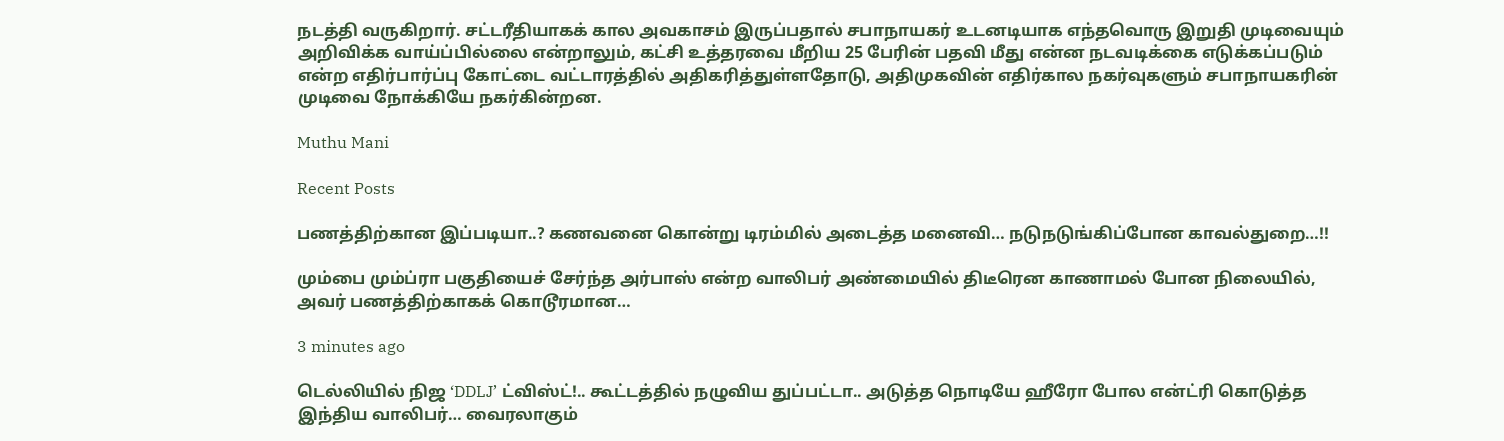நடத்தி வருகிறார். சட்டரீதியாகக் கால அவகாசம் இருப்பதால் சபாநாயகர் உடனடியாக எந்தவொரு இறுதி முடிவையும் அறிவிக்க வாய்ப்பில்லை என்றாலும், கட்சி உத்தரவை மீறிய 25 பேரின் பதவி மீது என்ன நடவடிக்கை எடுக்கப்படும் என்ற எதிர்பார்ப்பு கோட்டை வட்டாரத்தில் அதிகரித்துள்ளதோடு, அதிமுகவின் எதிர்கால நகர்வுகளும் சபாநாயகரின் முடிவை நோக்கியே நகர்கின்றன.

Muthu Mani

Recent Posts

பணத்திற்கான இப்படியா..? கணவனை கொன்று டிரம்மில் அடைத்த மனைவி… நடுநடுங்கிப்போன காவல்துறை…!!

மும்பை மும்ப்ரா பகுதியைச் சேர்ந்த அர்பாஸ் என்ற வாலிபர் அண்மையில் திடீரென காணாமல் போன நிலையில், அவர் பணத்திற்காகக் கொடூரமான…

3 minutes ago

டெல்லியில் நிஜ ‘DDLJ’ ட்விஸ்ட்!.. கூட்டத்தில் நழுவிய துப்பட்டா.. அடுத்த நொடியே ஹீரோ போல என்ட்ரி கொடுத்த இந்திய வாலிபர்… வைரலாகும்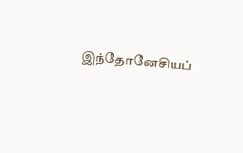இந்தோனேசியப்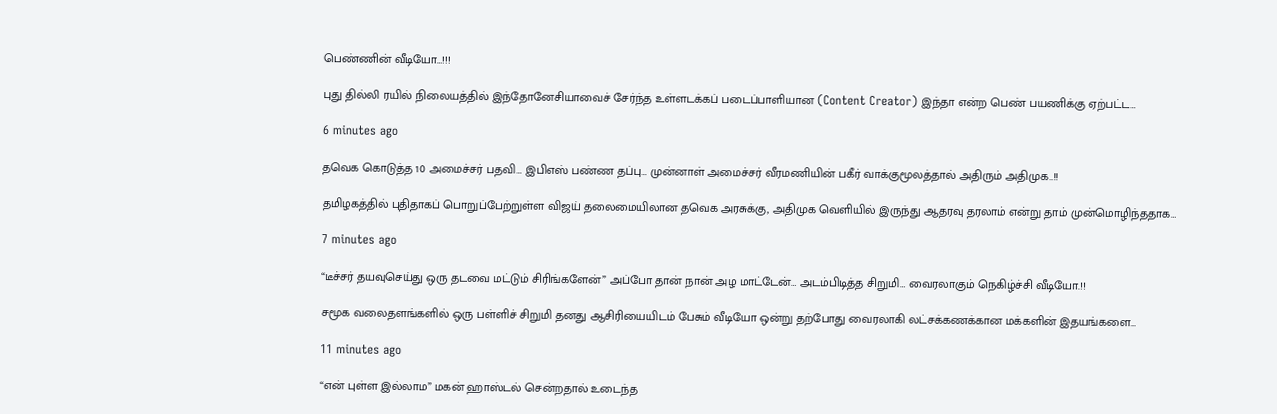பெண்ணின் வீடியோ…!!!

புது தில்லி ரயில் நிலையத்தில் இந்தோனேசியாவைச் சேர்ந்த உள்ளடக்கப் படைப்பாளியான (Content Creator) இந்தா என்ற பெண் பயணிக்கு ஏற்பட்ட…

6 minutes ago

தவெக கொடுத்த 10 அமைச்சர் பதவி… இபிஎஸ் பண்ண தப்பு… முன்னாள் அமைச்சர் வீரமணியின் பகீர் வாக்குமூலத்தால் அதிரும் அதிமுக..!!

தமிழகத்தில் புதிதாகப் பொறுப்பேற்றுள்ள விஜய் தலைமையிலான தவெக அரசுக்கு, அதிமுக வெளியில் இருந்து ஆதரவு தரலாம் என்று தாம் முன்மொழிந்ததாக…

7 minutes ago

“டீச்சர் தயவுசெய்து ஒரு தடவை மட்டும் சிரிங்களேன்” அப்போ தான் நான் அழ மாட்டேன்… அடம்பிடித்த சிறுமி… வைரலாகும் நெகிழ்ச்சி வீடியோ.!!

சமூக வலைதளங்களில் ஒரு பள்ளிச் சிறுமி தனது ஆசிரியையிடம் பேசும் வீடியோ ஒன்று தற்போது வைரலாகி லட்சக்கணக்கான மக்களின் இதயங்களை…

11 minutes ago

“என் புள்ள இல்லாம” மகன் ஹாஸ்டல் சென்றதால் உடைந்த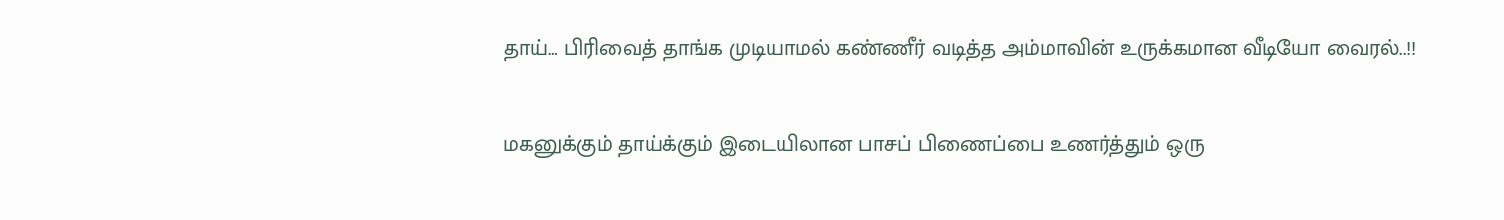தாய்… பிரிவைத் தாங்க முடியாமல் கண்ணீர் வடித்த அம்மாவின் உருக்கமான வீடியோ வைரல்..!!

மகனுக்கும் தாய்க்கும் இடையிலான பாசப் பிணைப்பை உணர்த்தும் ஒரு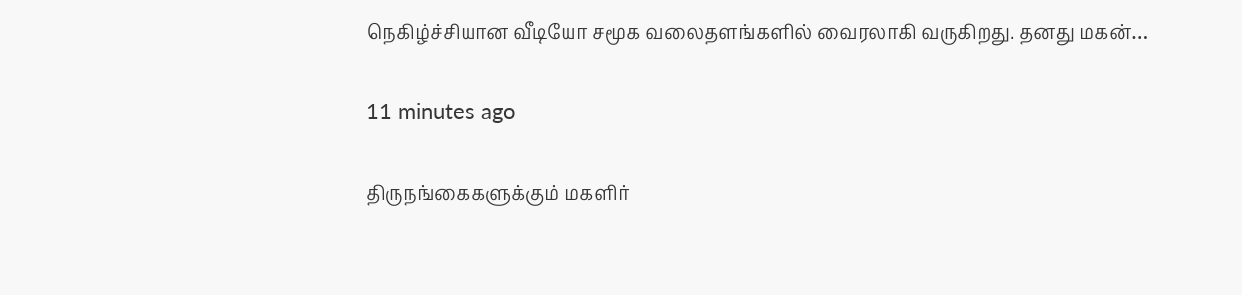நெகிழ்ச்சியான வீடியோ சமூக வலைதளங்களில் வைரலாகி வருகிறது. தனது மகன்…

11 minutes ago

திருநங்கைகளுக்கும் மகளிர்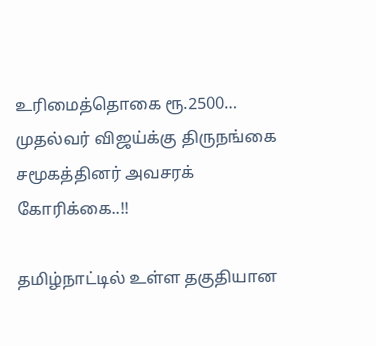உரிமைத்தொகை ரூ.2500… முதல்வர் விஜய்க்கு திருநங்கை சமூகத்தினர் அவசரக் கோரிக்கை..!!

தமிழ்நாட்டில் உள்ள தகுதியான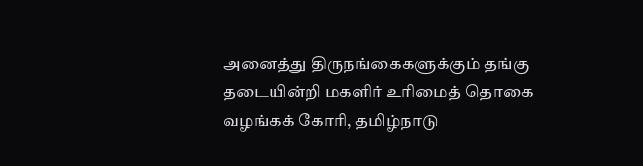அனைத்து திருநங்கைகளுக்கும் தங்கு தடையின்றி மகளிர் உரிமைத் தொகை வழங்கக் கோரி, தமிழ்நாடு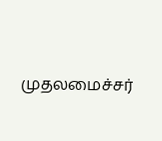முதலமைச்சர்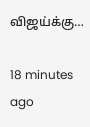விஜய்க்கு…

18 minutes ago